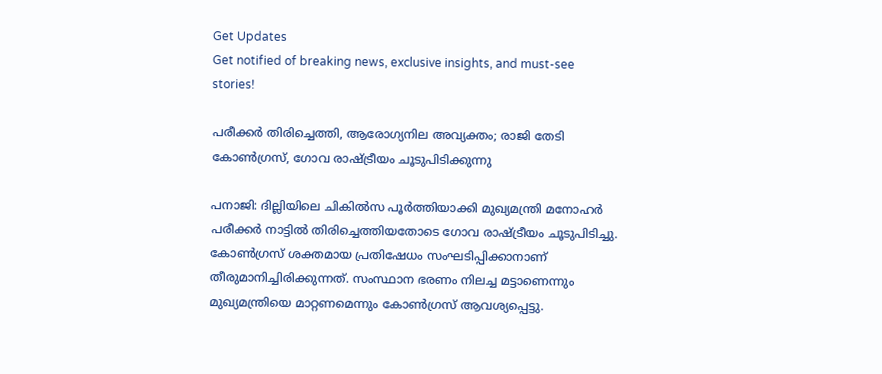Get Updates
Get notified of breaking news, exclusive insights, and must-see stories!

പരീക്കര്‍ തിരിച്ചെത്തി, ആരോഗ്യനില അവ്യക്തം; രാജി തേടി കോണ്‍ഗ്രസ്, ഗോവ രാഷ്ട്രീയം ചൂടുപിടിക്കുന്നു

പനാജി: ദില്ലിയിലെ ചികില്‍സ പൂര്‍ത്തിയാക്കി മുഖ്യമന്ത്രി മനോഹര്‍ പരീക്കര്‍ നാട്ടില്‍ തിരിച്ചെത്തിയതോടെ ഗോവ രാഷ്ട്രീയം ചൂടുപിടിച്ചു. കോണ്‍ഗ്രസ് ശക്തമായ പ്രതിഷേധം സംഘടിപ്പിക്കാനാണ് തീരുമാനിച്ചിരിക്കുന്നത്. സംസ്ഥാന ഭരണം നിലച്ച മട്ടാണെന്നും മുഖ്യമന്ത്രിയെ മാറ്റണമെന്നും കോണ്‍ഗ്രസ് ആവശ്യപ്പെട്ടു.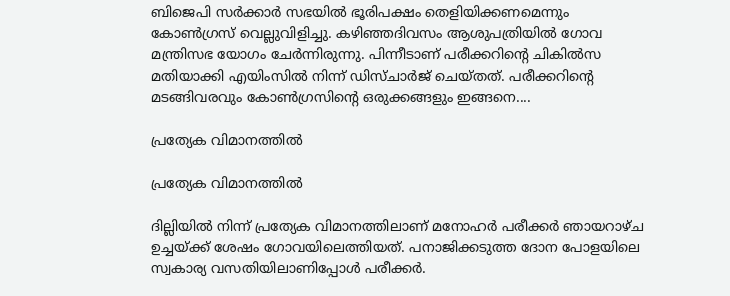ബിജെപി സര്‍ക്കാര്‍ സഭയില്‍ ഭൂരിപക്ഷം തെളിയിക്കണമെന്നും കോണ്‍ഗ്രസ് വെല്ലുവിളിച്ചു. കഴിഞ്ഞദിവസം ആശുപത്രിയില്‍ ഗോവ മന്ത്രിസഭ യോഗം ചേര്‍ന്നിരുന്നു. പിന്നീടാണ് പരീക്കറിന്റെ ചികില്‍സ മതിയാക്കി എയിംസില്‍ നിന്ന് ഡിസ്ചാര്‍ജ് ചെയ്തത്. പരീക്കറിന്റെ മടങ്ങിവരവും കോണ്‍ഗ്രസിന്റെ ഒരുക്കങ്ങളും ഇങ്ങനെ....

പ്രത്യേക വിമാനത്തില്‍

പ്രത്യേക വിമാനത്തില്‍

ദില്ലിയില്‍ നിന്ന് പ്രത്യേക വിമാനത്തിലാണ് മനോഹര്‍ പരീക്കര്‍ ഞായറാഴ്ച ഉച്ചയ്ക്ക് ശേഷം ഗോവയിലെത്തിയത്. പനാജിക്കടുത്ത ദോന പോളയിലെ സ്വകാര്യ വസതിയിലാണിപ്പോള്‍ പരീക്കര്‍.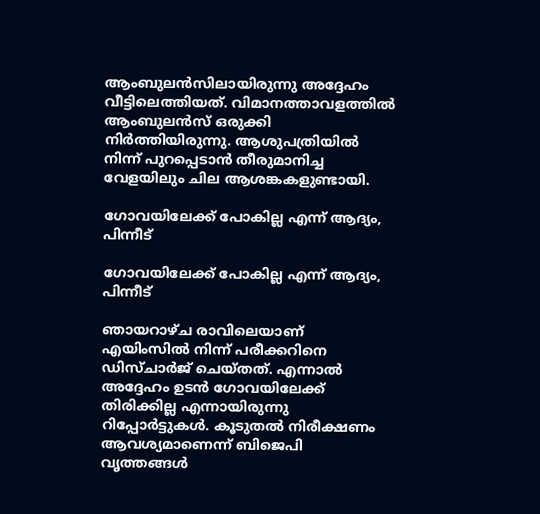ആംബുലന്‍സിലായിരുന്നു അദ്ദേഹം വീട്ടിലെത്തിയത്. വിമാനത്താവളത്തില്‍ ആംബുലന്‍സ് ഒരുക്കി നിര്‍ത്തിയിരുന്നു. ആശുപത്രിയില്‍ നിന്ന് പുറപ്പെടാന്‍ തീരുമാനിച്ച വേളയിലും ചില ആശങ്കകളുണ്ടായി.

ഗോവയിലേക്ക് പോകില്ല എന്ന് ആദ്യം, പിന്നീട്

ഗോവയിലേക്ക് പോകില്ല എന്ന് ആദ്യം, പിന്നീട്

ഞായറാഴ്ച രാവിലെയാണ് എയിംസില്‍ നിന്ന് പരീക്കറിനെ ഡിസ്ചാര്‍ജ് ചെയ്തത്. എന്നാല്‍ അദ്ദേഹം ഉടന്‍ ഗോവയിലേക്ക് തിരിക്കില്ല എന്നായിരുന്നു റിപ്പോര്‍ട്ടുകള്‍. കൂടുതല്‍ നിരീക്ഷണം ആവശ്യമാണെന്ന് ബിജെപി വൃത്തങ്ങള്‍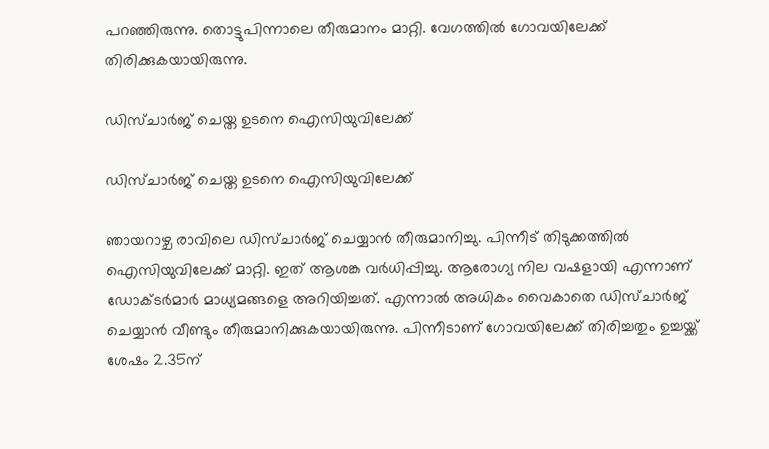പറഞ്ഞിരുന്നു. തൊട്ടുപിന്നാലെ തീരുമാനം മാറ്റി. വേഗത്തില്‍ ഗോവയിലേക്ക് തിരിക്കുകയായിരുന്നു.

ഡിസ്ചാര്‍ജ് ചെയ്ത ഉടനെ ഐസിയുവിലേക്ക്

ഡിസ്ചാര്‍ജ് ചെയ്ത ഉടനെ ഐസിയുവിലേക്ക്

ഞായറാഴ്ച രാവിലെ ഡിസ്ചാര്‍ജ് ചെയ്യാന്‍ തീരുമാനിച്ചു. പിന്നീട് തിടുക്കത്തില്‍ ഐസിയുവിലേക്ക് മാറ്റി. ഇത് ആശങ്ക വര്‍ധിപ്പിച്ചു. ആരോഗ്യ നില വഷളായി എന്നാണ് ഡോക്ടര്‍മാര്‍ മാധ്യമങ്ങളെ അറിയിച്ചത്. എന്നാല്‍ അധികം വൈകാതെ ഡിസ്ചാര്‍ജ് ചെയ്യാന്‍ വീണ്ടും തീരുമാനിക്കുകയായിരുന്നു. പിന്നീടാണ് ഗോവയിലേക്ക് തിരിച്ചതും ഉച്ചയ്ക്ക് ശേഷം 2.35ന്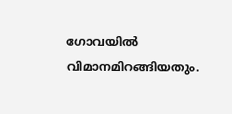ഗോവയില്‍ വിമാനമിറങ്ങിയതും.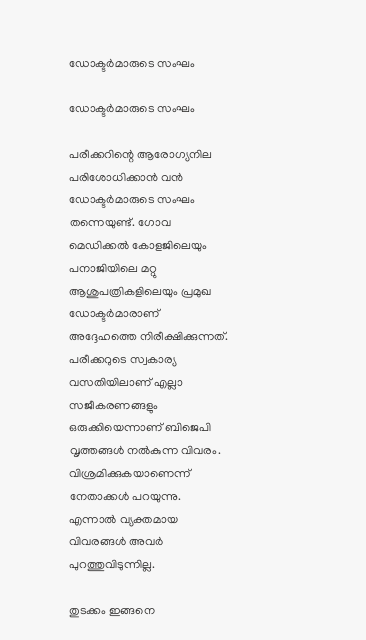ഡോക്ടര്‍മാരുടെ സംഘം

ഡോക്ടര്‍മാരുടെ സംഘം

പരീക്കറിന്റെ ആരോഗ്യനില പരിശോധിക്കാന്‍ വന്‍ ഡോക്ടര്‍മാരുടെ സംഘം തന്നെയുണ്ട്. ഗോവ മെഡിക്കല്‍ കോളജിലെയും പനാജിയിലെ മറ്റു ആശുപത്രികളിലെയും പ്രമുഖ ഡോക്ടര്‍മാരാണ് അദ്ദേഹത്തെ നിരീക്ഷിക്കുന്നത്. പരീക്കറുടെ സ്വകാര്യ വസതിയിലാണ് എല്ലാ സജീകരണങ്ങളും ഒരുക്കിയെന്നാണ് ബിജെപി വൃത്തങ്ങള്‍ നല്‍കുന്ന വിവരം. വിശ്രമിക്കുകയാണെന്ന് നേതാക്കള്‍ പറയുന്നു. എന്നാല്‍ വ്യക്തമായ വിവരങ്ങള്‍ അവര്‍ പുറത്തുവിടുന്നില്ല.

തുടക്കം ഇങ്ങനെ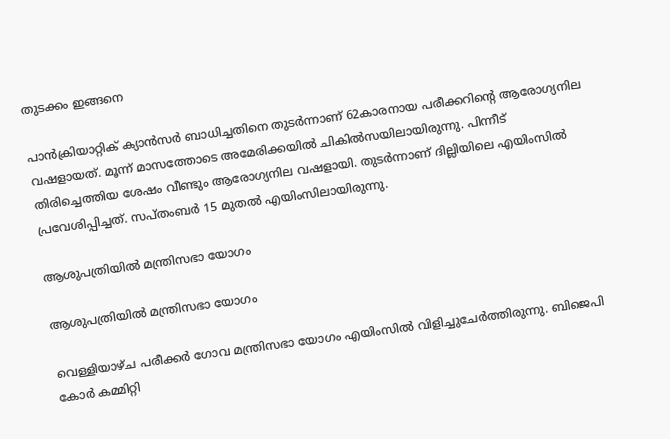തുടക്കം ഇങ്ങനെ

പാന്‍ക്രിയാറ്റിക് ക്യാന്‍സര്‍ ബാധിച്ചതിനെ തുടര്‍ന്നാണ് 62കാരനായ പരീക്കറിന്റെ ആരോഗ്യനില വഷളായത്. മൂന്ന് മാസത്തോടെ അമേരിക്കയില്‍ ചികില്‍സയിലായിരുന്നു. പിന്നീട് തിരിച്ചെത്തിയ ശേഷം വീണ്ടും ആരോഗ്യനില വഷളായി. തുടര്‍ന്നാണ് ദില്ലിയിലെ എയിംസില്‍ പ്രവേശിപ്പിച്ചത്. സപ്തംബര്‍ 15 മുതല്‍ എയിംസിലായിരുന്നു.

ആശുപത്രിയില്‍ മന്ത്രിസഭാ യോഗം

ആശുപത്രിയില്‍ മന്ത്രിസഭാ യോഗം

വെള്ളിയാഴ്ച പരീക്കര്‍ ഗോവ മന്ത്രിസഭാ യോഗം എയിംസില്‍ വിളിച്ചുചേര്‍ത്തിരുന്നു. ബിജെപി കോര്‍ കമ്മിറ്റി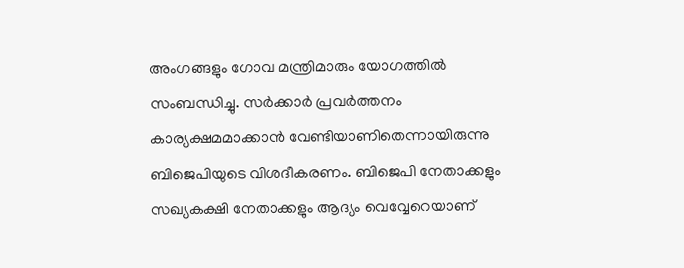അംഗങ്ങളും ഗോവ മന്ത്രിമാരും യോഗത്തില്‍ സംബന്ധിച്ചു. സര്‍ക്കാര്‍ പ്രവര്‍ത്തനം കാര്യക്ഷമമാക്കാന്‍ വേണ്ടിയാണിതെന്നായിരുന്നു ബിജെപിയുടെ വിശദീകരണം. ബിജെപി നേതാക്കളും സഖ്യകക്ഷി നേതാക്കളും ആദ്യം വെവ്വേറെയാണ്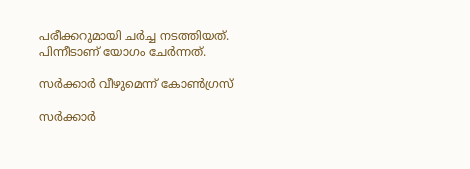പരീക്കറുമായി ചര്‍ച്ച നടത്തിയത്. പിന്നീടാണ് യോഗം ചേര്‍ന്നത്.

സര്‍ക്കാര്‍ വീഴുമെന്ന് കോണ്‍ഗ്രസ്

സര്‍ക്കാര്‍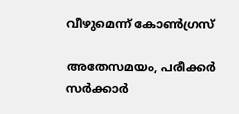വീഴുമെന്ന് കോണ്‍ഗ്രസ്

അതേസമയം, പരീക്കര്‍ സര്‍ക്കാര്‍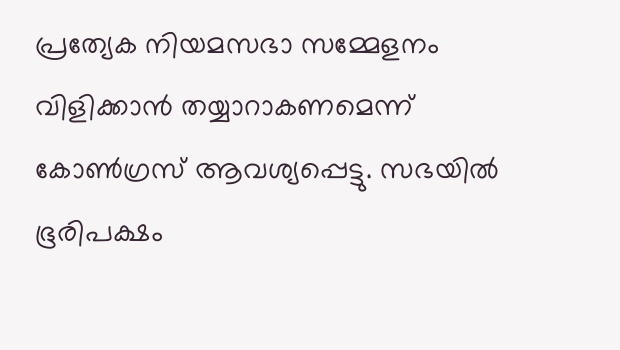പ്രത്യേക നിയമസഭാ സമ്മേളനം വിളിക്കാന്‍ തയ്യാറാകണമെന്ന് കോണ്‍ഗ്രസ് ആവശ്യപ്പെട്ടു. സഭയില്‍ ഭൂരിപക്ഷം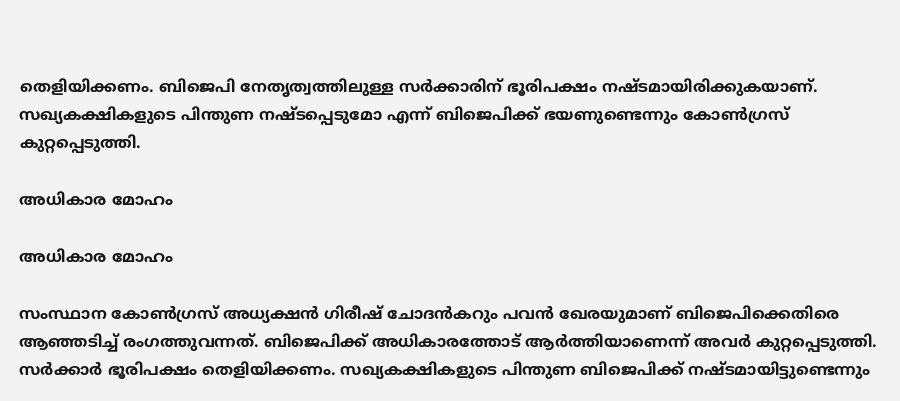തെളിയിക്കണം. ബിജെപി നേതൃത്വത്തിലുള്ള സര്‍ക്കാരിന് ഭൂരിപക്ഷം നഷ്ടമായിരിക്കുകയാണ്. സഖ്യകക്ഷികളുടെ പിന്തുണ നഷ്ടപ്പെടുമോ എന്ന് ബിജെപിക്ക് ഭയണുണ്ടെന്നും കോണ്‍ഗ്രസ് കുറ്റപ്പെടുത്തി.

അധികാര മോഹം

അധികാര മോഹം

സംസ്ഥാന കോണ്‍ഗ്രസ് അധ്യക്ഷന്‍ ഗിരീഷ് ചോദന്‍കറും പവന്‍ ഖേരയുമാണ് ബിജെപിക്കെതിരെ ആഞ്ഞടിച്ച് രംഗത്തുവന്നത്. ബിജെപിക്ക് അധികാരത്തോട് ആര്‍ത്തിയാണെന്ന് അവര്‍ കുറ്റപ്പെടുത്തി. സര്‍ക്കാര്‍ ഭൂരിപക്ഷം തെളിയിക്കണം. സഖ്യകക്ഷികളുടെ പിന്തുണ ബിജെപിക്ക് നഷ്ടമായിട്ടുണ്ടെന്നും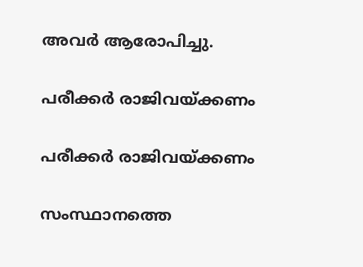അവര്‍ ആരോപിച്ചു.

പരീക്കര്‍ രാജിവയ്ക്കണം

പരീക്കര്‍ രാജിവയ്ക്കണം

സംസ്ഥാനത്തെ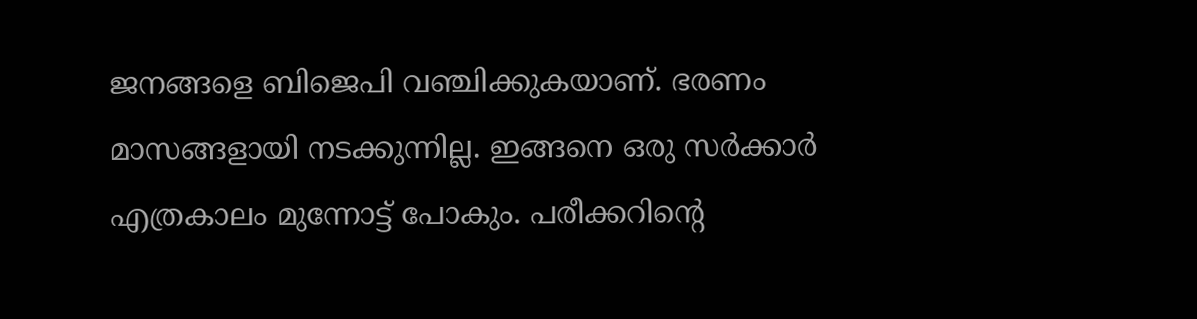ജനങ്ങളെ ബിജെപി വഞ്ചിക്കുകയാണ്. ഭരണം മാസങ്ങളായി നടക്കുന്നില്ല. ഇങ്ങനെ ഒരു സര്‍ക്കാര്‍ എത്രകാലം മുന്നോട്ട് പോകും. പരീക്കറിന്റെ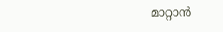മാറ്റാന്‍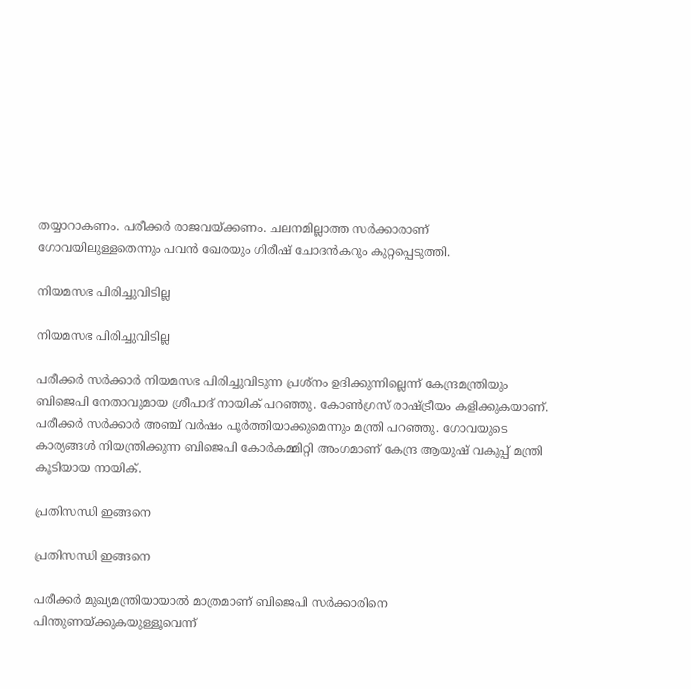തയ്യാറാകണം. പരീക്കര്‍ രാജവയ്ക്കണം. ചലനമില്ലാത്ത സര്‍ക്കാരാണ് ഗോവയിലുള്ളതെന്നും പവന്‍ ഖേരയും ഗിരീഷ് ചോദന്‍കറും കുറ്റപ്പെടുത്തി.

നിയമസഭ പിരിച്ചുവിടില്ല

നിയമസഭ പിരിച്ചുവിടില്ല

പരീക്കര്‍ സര്‍ക്കാര്‍ നിയമസഭ പിരിച്ചുവിടുന്ന പ്രശ്‌നം ഉദിക്കുന്നില്ലെന്ന് കേന്ദ്രമന്ത്രിയും ബിജെപി നേതാവുമായ ശ്രീപാദ് നായിക് പറഞ്ഞു. കോണ്‍ഗ്രസ് രാഷ്ട്രീയം കളിക്കുകയാണ്. പരീക്കര്‍ സര്‍ക്കാര്‍ അഞ്ച് വര്‍ഷം പൂര്‍ത്തിയാക്കുമെന്നും മന്ത്രി പറഞ്ഞു. ഗോവയുടെ കാര്യങ്ങള്‍ നിയന്ത്രിക്കുന്ന ബിജെപി കോര്‍കമ്മിറ്റി അംഗമാണ് കേന്ദ്ര ആയുഷ് വകുപ്പ് മന്ത്രി കൂടിയായ നായിക്.

പ്രതിസന്ധി ഇങ്ങനെ

പ്രതിസന്ധി ഇങ്ങനെ

പരീക്കര്‍ മുഖ്യമന്ത്രിയായാല്‍ മാത്രമാണ് ബിജെപി സര്‍ക്കാരിനെ പിന്തുണയ്ക്കുകയുള്ളൂവെന്ന്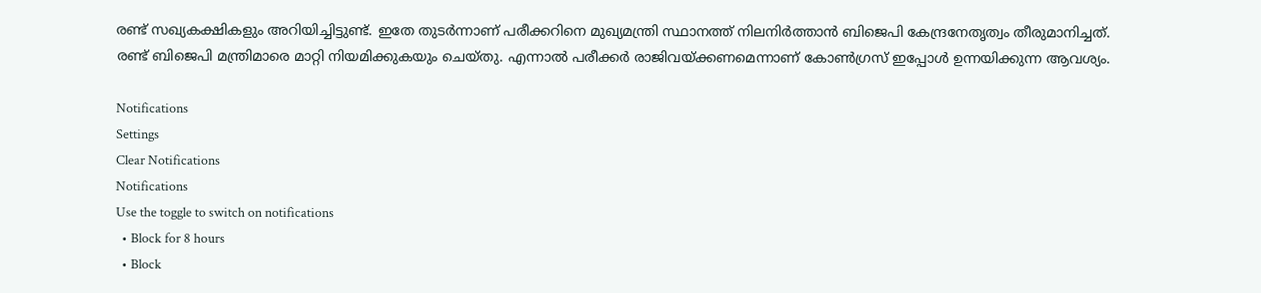രണ്ട് സഖ്യകക്ഷികളും അറിയിച്ചിട്ടുണ്ട്. ഇതേ തുടര്‍ന്നാണ് പരീക്കറിനെ മുഖ്യമന്ത്രി സ്ഥാനത്ത് നിലനിര്‍ത്താന്‍ ബിജെപി കേന്ദ്രനേതൃത്വം തീരുമാനിച്ചത്. രണ്ട് ബിജെപി മന്ത്രിമാരെ മാറ്റി നിയമിക്കുകയും ചെയ്തു. എന്നാല്‍ പരീക്കര്‍ രാജിവയ്ക്കണമെന്നാണ് കോണ്‍ഗ്രസ് ഇപ്പോള്‍ ഉന്നയിക്കുന്ന ആവശ്യം.

Notifications
Settings
Clear Notifications
Notifications
Use the toggle to switch on notifications
  • Block for 8 hours
  • Block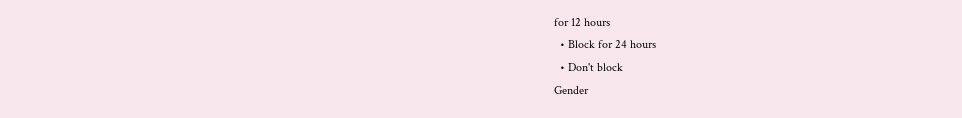for 12 hours
  • Block for 24 hours
  • Don't block
Gender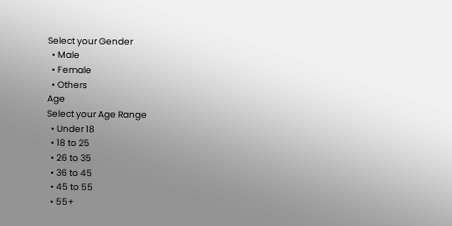Select your Gender
  • Male
  • Female
  • Others
Age
Select your Age Range
  • Under 18
  • 18 to 25
  • 26 to 35
  • 36 to 45
  • 45 to 55
  • 55+